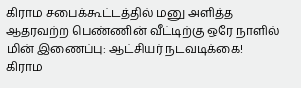கிராம சபைக்கூட்டத்தில் மனு அளித்த ஆதரவற்ற பெண்ணின் வீட்டிற்கு ஒரே நாளில் மின் இணைப்பு: ஆட்சியர் நடவடிக்கை!
கிராம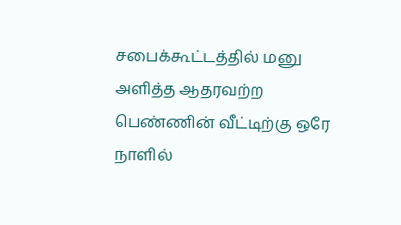சபைக்கூட்டத்தில் மனு அளித்த ஆதரவற்ற பெண்ணின் வீட்டிற்கு ஒரே நாளில்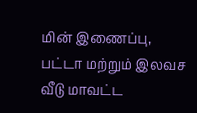மின் இணைப்பு, பட்டா மற்றும் இலவச வீடு மாவட்ட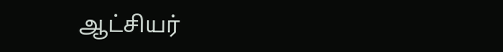ஆட்சியர்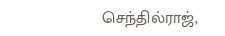செந்தில்ராஜ்,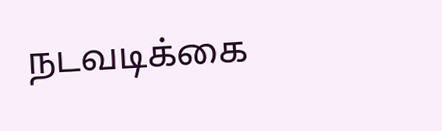நடவடிக்கை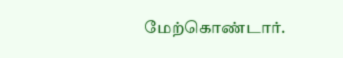மேற்கொண்டார்.